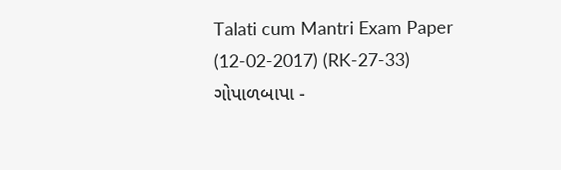Talati cum Mantri Exam Paper (12-02-2017) (RK-27-33)
ગોપાળબાપા -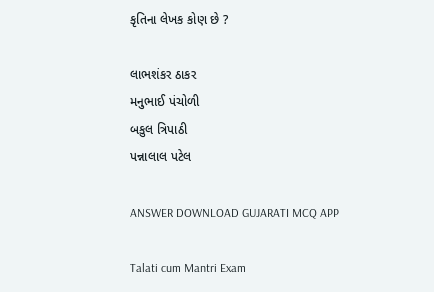કૃતિના લેખક કોણ છે ?

લાભશંકર ઠાકર
મનુભાઈ પંચોળી
બકુલ ત્રિપાઠી
પન્નાલાલ પટેલ

ANSWER DOWNLOAD GUJARATI MCQ APP

Talati cum Mantri Exam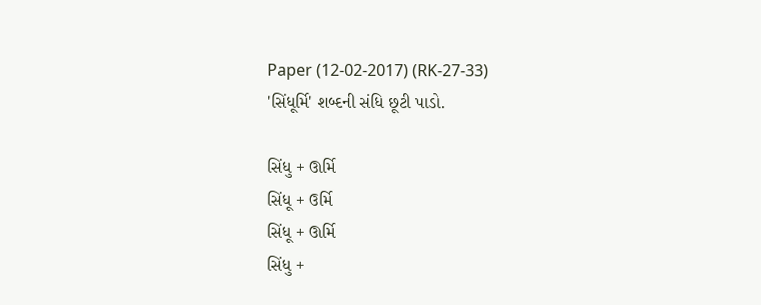Paper (12-02-2017) (RK-27-33)
'સિંધૂર્મિ' શબ્દની સંધિ છૂટી પાડો.

સિંધુ + ઊર્મિ
સિંધૂ + ઉર્મિ
સિંધૂ + ઊર્મિ
સિંધુ +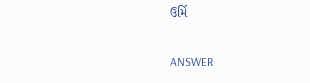ઉર્મિ

ANSWER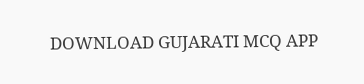DOWNLOAD GUJARATI MCQ APP